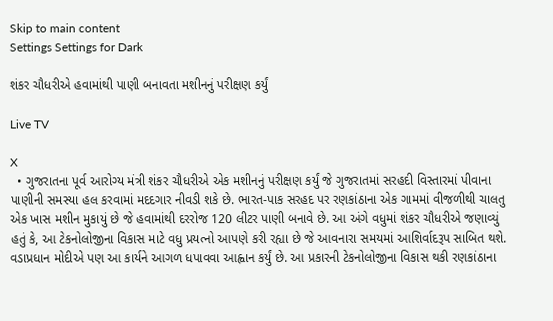Skip to main content
Settings Settings for Dark

શંકર ચૌધરીએ હવામાંથી પાણી બનાવતા મશીનનું પરીક્ષણ કર્યું

Live TV

X
  • ગુજરાતના પૂર્વ આરોગ્ય મંત્રી શંકર ચૌધરીએ એક મશીનનું પરીક્ષણ કર્યું જે ગુજરાતમાં સરહદી વિસ્તારમાં પીવાના પાણીની સમસ્યા હલ કરવામાં મદદગાર નીવડી શકે છે. ભારત-પાક સરહદ પર રણકાંઠાના એક ગામમાં વીજળીથી ચાલતુ એક ખાસ મશીન મુકાયું છે જે હવામાંથી દરરોજ 120 લીટર પાણી બનાવે છે. આ અંગે વધુમાં શંકર ચૌધરીએ જણાવ્યું હતું કે, આ ટેકનોલોજીના વિકાસ માટે વધુ પ્રયત્નો આપણે કરી રહ્યા છે જે આવનારા સમયમાં આશિર્વાદરૂપ સાબિત થશે. વડાપ્રધાન મોદીએ પણ આ કાર્યને આગળ ધપાવવા આહ્વાન કર્યું છે. આ પ્રકારની ટેકનોલોજીના વિકાસ થકી રણકાંઠાના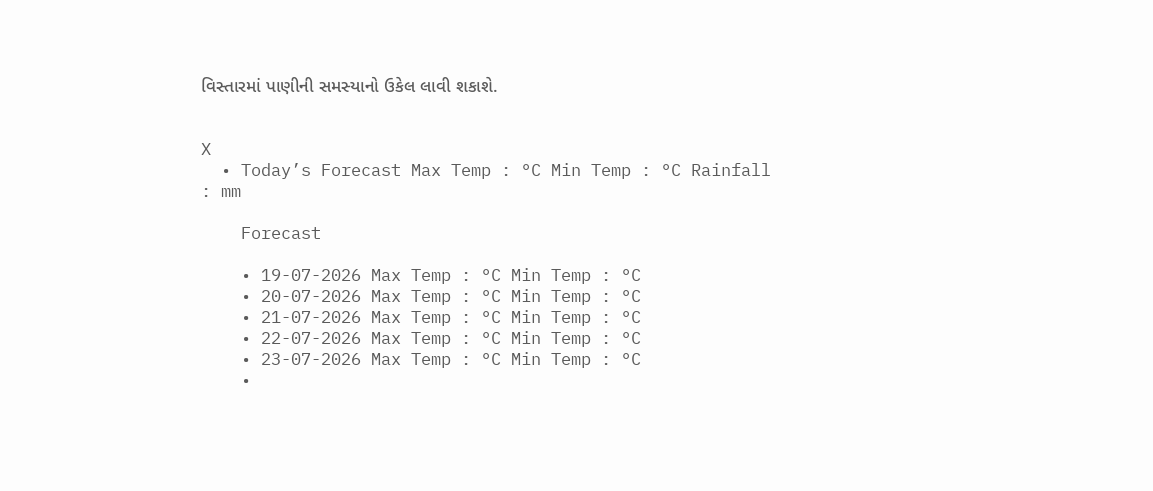વિસ્તારમાં પાણીની સમસ્યાનો ઉકેલ લાવી શકાશે.


X
  • Today’s Forecast Max Temp : °C Min Temp : °C Rainfall : mm

    Forecast

    • 19-07-2026 Max Temp : °C Min Temp : °C
    • 20-07-2026 Max Temp : °C Min Temp : °C
    • 21-07-2026 Max Temp : °C Min Temp : °C
    • 22-07-2026 Max Temp : °C Min Temp : °C
    • 23-07-2026 Max Temp : °C Min Temp : °C
    •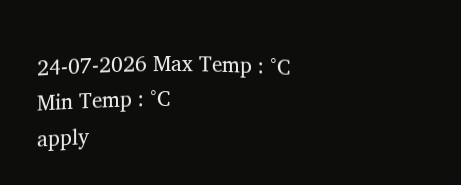24-07-2026 Max Temp : °C Min Temp : °C
apply